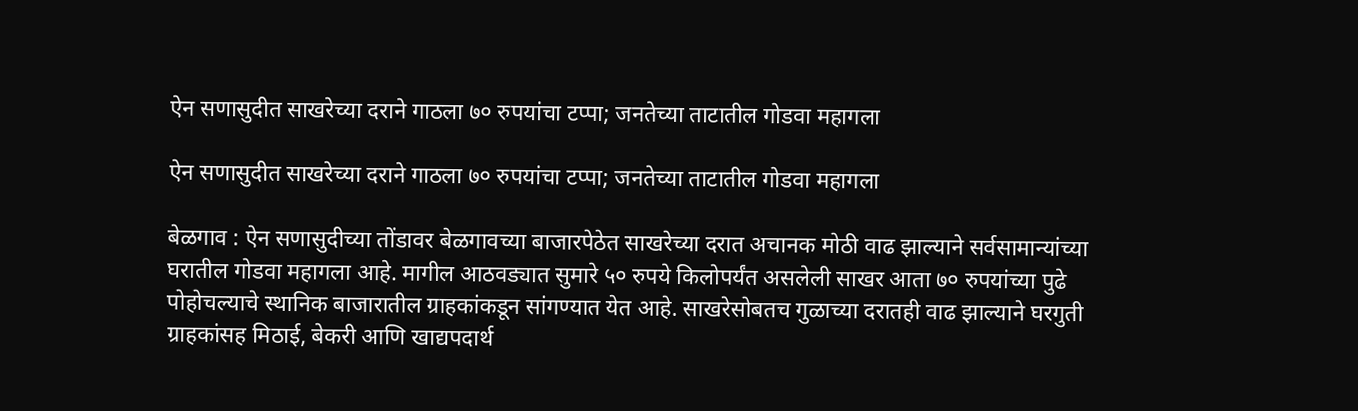ऐन सणासुदीत साखरेच्या दराने गाठला ७० रुपयांचा टप्पा; जनतेच्या ताटातील गोडवा महागला

ऐन सणासुदीत साखरेच्या दराने गाठला ७० रुपयांचा टप्पा; जनतेच्या ताटातील गोडवा महागला

बेळगाव : ऐन सणासुदीच्या तोंडावर बेळगावच्या बाजारपेठेत साखरेच्या दरात अचानक मोठी वाढ झाल्याने सर्वसामान्यांच्या घरातील गोडवा महागला आहे. मागील आठवड्यात सुमारे ५० रुपये किलोपर्यंत असलेली साखर आता ७० रुपयांच्या पुढे पोहोचल्याचे स्थानिक बाजारातील ग्राहकांकडून सांगण्यात येत आहे. साखरेसोबतच गुळाच्या दरातही वाढ झाल्याने घरगुती ग्राहकांसह मिठाई, बेकरी आणि खाद्यपदार्थ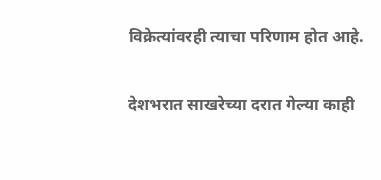विक्रेत्यांवरही त्याचा परिणाम होत आहे.

देशभरात साखरेच्या दरात गेल्या काही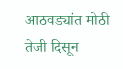आठवड्यांत मोठी तेजी दिसून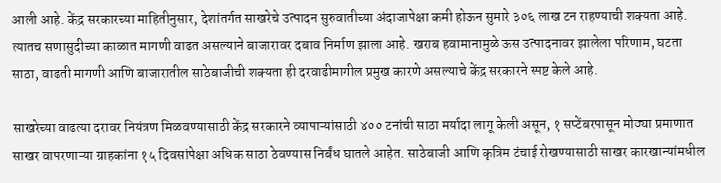आली आहे. केंद्र सरकारच्या माहितीनुसार, देशांतर्गत साखरेचे उत्पादन सुरुवातीच्या अंदाजापेक्षा कमी होऊन सुमारे ३०६ लाख टन राहण्याची शक्यता आहे. त्यातच सणासुदीच्या काळात मागणी वाढत असल्याने बाजारावर दबाव निर्माण झाला आहे. खराब हवामानामुळे ऊस उत्पादनावर झालेला परिणाम, घटता साठा, वाढती मागणी आणि बाजारातील साठेबाजीची शक्यता ही दरवाढीमागील प्रमुख कारणे असल्याचे केंद्र सरकारने स्पष्ट केले आहे.

साखरेच्या वाढत्या दरावर नियंत्रण मिळवण्यासाठी केंद्र सरकारने व्यापाऱ्यांसाठी ४०० टनांची साठा मर्यादा लागू केली असून, १ सप्टेंबरपासून मोठ्या प्रमाणात साखर वापरणाऱ्या ग्राहकांना १५ दिवसांपेक्षा अधिक साठा ठेवण्यास निर्बंध घातले आहेत. साठेबाजी आणि कृत्रिम टंचाई रोखण्यासाठी साखर कारखान्यांमधील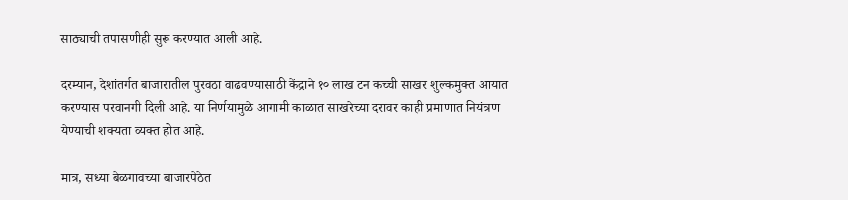साठ्याची तपासणीही सुरू करण्यात आली आहे.

दरम्यान, देशांतर्गत बाजारातील पुरवठा वाढवण्यासाठी केंद्राने १० लाख टन कच्ची साखर शुल्कमुक्त आयात करण्यास परवानगी दिली आहे. या निर्णयामुळे आगामी काळात साखरेच्या दरावर काही प्रमाणात नियंत्रण येण्याची शक्यता व्यक्त होत आहे.

मात्र, सध्या बेळगावच्या बाजारपेठेत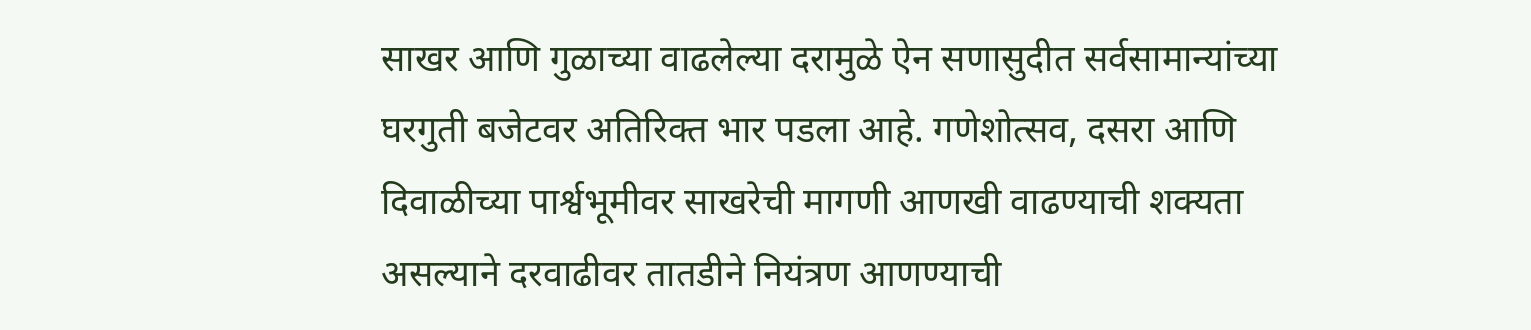साखर आणि गुळाच्या वाढलेल्या दरामुळे ऐन सणासुदीत सर्वसामान्यांच्या घरगुती बजेटवर अतिरिक्त भार पडला आहे. गणेशोत्सव, दसरा आणि दिवाळीच्या पार्श्वभूमीवर साखरेची मागणी आणखी वाढण्याची शक्यता असल्याने दरवाढीवर तातडीने नियंत्रण आणण्याची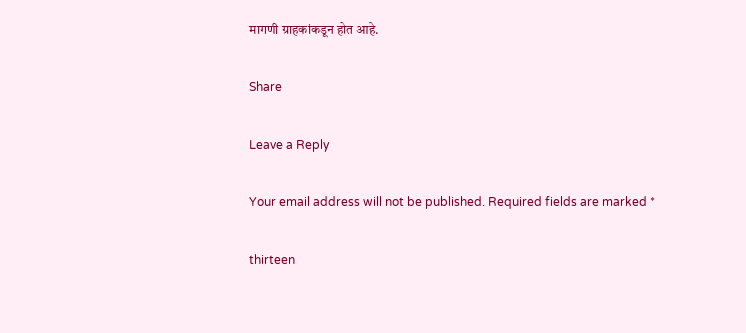मागणी ग्राहकांकडून होत आहे.

Share

Leave a Reply

Your email address will not be published. Required fields are marked *

thirteen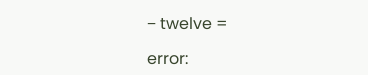− twelve =

error: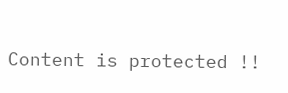Content is protected !!